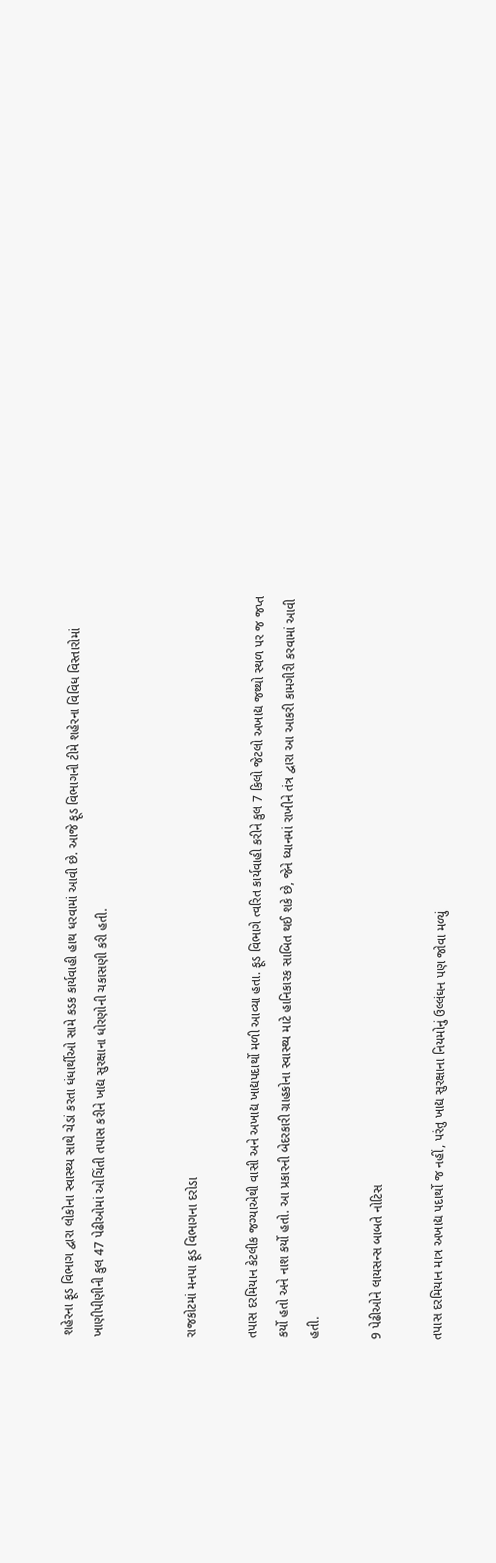શહેરના ફૂડ વિભાગ દ્વારા લોકોના સ્વાસ્થ્ય સાથે ચેડાં કરતા ધંધાર્થીઓ સામે કડક કાર્યવાહી હાથ ધરવામાં આવી છે. આજે ફૂડ વિભાગની ટીમે શહેરના વિવિધ વિસ્તારોમાં ખાણીપીણીની કુલ 47 પેઢીઓમાં ઓચિંતી તપાસ કરીને ખાદ્ય સુરક્ષાના ધોરણોની ચકાસણી કરી હતી.


રાજકોટમાં મનપા ફૂડ વિભાગના દરોડા

તપાસ દરમિયાન કેટલીક જગ્યાએથી વાસી અને અખાદ્ય ખાદ્યપદાર્થો મળી આવ્યા હતા. ફૂડ વિભાગે ત્વરિત કાર્યવાહી કરીને કુલ 7 કિલો જેટલો અખાદ્ય જથ્થો સ્થળ પર જ જપ્ત કર્યો હતો અને નાશ કર્યો હતો. આ પ્રકારની બેદરકારી ગ્રાહકોના સ્વાસ્થ્ય માટે હાનિકારક સાબિત થઈ શકે છે, જેને ધ્યાનમાં રાખીને તંત્ર દ્વારા આ આકરી કામગીરી કરવામાં આવી હતી.

9 પેઢીઓને લાયસન્સ બાબતે નોટિસ

તપાસ દરમિયાન માત્ર અખાદ્ય પદાર્થો જ નહીં, પરંતુ ખાદ્ય સુરક્ષાના નિયમોનું ઉલ્લંઘન પણ જોવા મળ્યું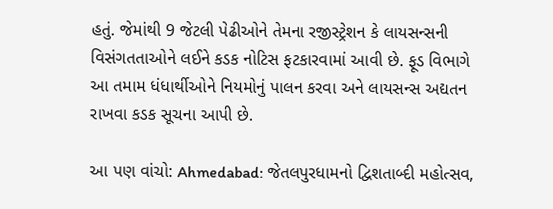હતું. જેમાંથી 9 જેટલી પેઢીઓને તેમના રજીસ્ટ્રેશન કે લાયસન્સની વિસંગતતાઓને લઈને કડક નોટિસ ફટકારવામાં આવી છે. ફૂડ વિભાગે આ તમામ ધંધાર્થીઓને નિયમોનું પાલન કરવા અને લાયસન્સ અદ્યતન રાખવા કડક સૂચના આપી છે.

આ પણ વાંચો: Ahmedabad: જેતલપુરધામનો દ્વિશતાબ્દી મહોત્સવ,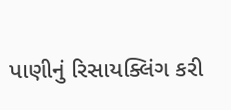પાણીનું રિસાયક્લિંગ કરી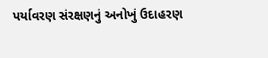પર્યાવરણ સંરક્ષણનું અનોખું ઉદાહરણ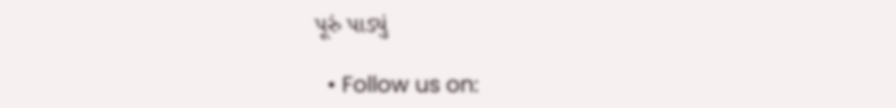પૂરું પાડ્યું

  • Follow us on: